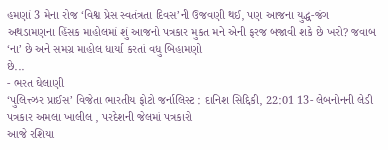હમણાં 3 મેના રોજ ‘વિશ્વ પ્રેસ સ્વતંત્રતા દિવસ’ની ઉજવણી થઈ, પણ આજના યુદ્ધ-જંગ અથડામણના હિંસક માહોલમાં શું આજનો પત્રકાર મુકત મને એની ફરજ બજાવી શકે છે ખરો? જવાબ ‘ના’ છે અને સમગ્ર માહોલ ધાર્યા કરતાં વધુ બિહામણો
છે...
- ભરત ઘેલાણી
‘પુલિત્ત્ઝર પ્રાઈસ’ વિજેતા ભારતીય ફોટો જર્નાલિસ્ટ : દાનિશ સિદ્દિકી, 22:01 13- લેબનોનની લેડી પત્રકાર અમલા ખાલીલ , પરદેશની જેલમાં પત્રકારો
આજે રશિયા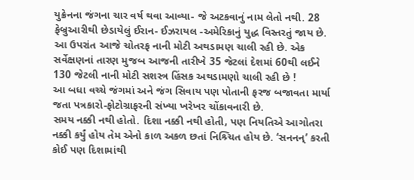યુક્રેનના જંગના ચાર વર્ષ થવા આવ્યા- જે અટકવાનું નામ લેતો નથી. 28 ફેબ્રુઆરીથી છેડાયેલું ઈરાન- ઈઝરાયલ -અમેરિકાનું યુદ્ધ વિસ્તરતું જાય છે. આ ઉપરાંત આજે ચોતરફ નાની મોટી અથડામણ ચાલી રહી છે. એક સર્વેક્ષણનાં તારણ મુજબ આજની તારીખે 35 જેટલાં દેશમાં 60થી લઈને 130 જેટલી નાની મોટી સશસ્ત્ર હિંસક અથડામણો ચાલી રહી છે !
આ બધા વચ્ચે જંગમાં અને જંગ સિવાય પણ પોતાની ફરજ બજાવતા માર્યા જતા પત્રકારો-ફોટોગ્રાફરની સંખ્યા ખરેખર ચોંકાવનારી છે.
સમય નક્કી નથી હોતો. દિશા નક્કી નથી હોતી, પણ નિયતિએ આગોતરા નક્કી કર્યું હોય તેમ એનો કાળ અકળ છતાં નિશ્ર્ચિત હોય છે. ‘સનનન્’ કરતી કોઈ પણ દિશામાંથી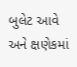બુલેટ આવે અને ક્ષણેકમાં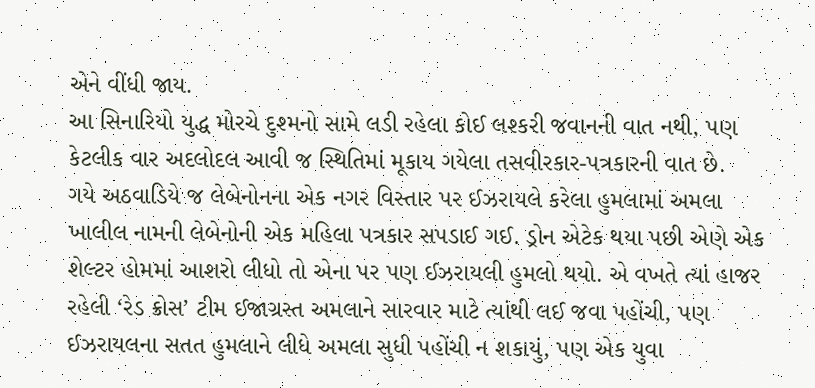એને વીંધી જાય.
આ સિનારિયો યુદ્ધ મોરચે દુશ્મનો સામે લડી રહેલા કોઈ લશ્કરી જવાનની વાત નથી, પણ કેટલીક વાર અદલોદલ આવી જ સ્થિતિમાં મૂકાય ગયેલા તસવીરકાર-પત્રકારની વાત છે.
ગયે અઠવાડિયે જ લેબેનોનના એક નગર વિસ્તાર પર ઈઝરાયલે કરેલા હુમલામાં અમલા ખાલીલ નામની લેબેનોની એક મહિલા પત્રકાર સપડાઈ ગઈ. ડ્રોન એટેક થયા પછી એણે એક શેલ્ટર હોમમાં આશરો લીધો તો એના પર પણ ઈઝરાયલી હુમલો થયો. એ વખતે ત્યાં હાજર રહેલી ‘રેડ ક્રોસ’ ટીમ ઈજાગ્રસ્ત અમલાને સારવાર માટે ત્યાંથી લઈ જવા પહોંચી, પણ ઈઝરાયલના સતત હુમલાને લીધે અમલા સુધી પહોંચી ન શકાયું, પણ એક યુવા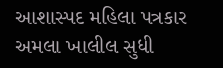આશાસ્પદ મહિલા પત્રકાર અમલા ખાલીલ સુધી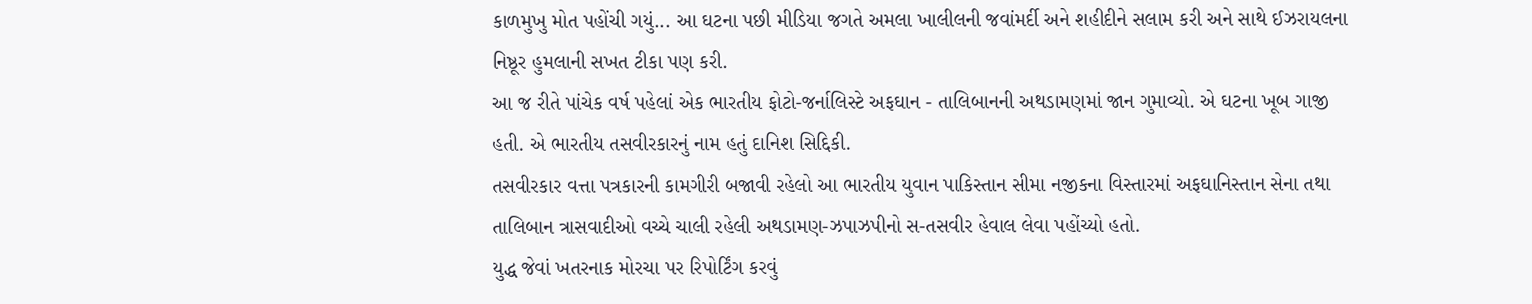કાળમુખુ મોત પહોંચી ગયું... આ ઘટના પછી મીડિયા જગતે અમલા ખાલીલની જવાંમર્દી અને શહીદીને સલામ કરી અને સાથે ઈઝરાયલના નિષ્ઠૂર હુમલાની સખત ટીકા પણ કરી.
આ જ રીતે પાંચેક વર્ષ પહેલાં એક ભારતીય ફોટો-જર્નાલિસ્ટે અફઘાન - તાલિબાનની અથડામણમાં જાન ગુમાવ્યો. એ ઘટના ખૂબ ગાજી હતી. એ ભારતીય તસવીરકારનું નામ હતું દાનિશ સિદ્દિકી.
તસવીરકાર વત્તા પત્રકારની કામગીરી બજાવી રહેલો આ ભારતીય યુવાન પાકિસ્તાન સીમા નજીકના વિસ્તારમાં અફઘાનિસ્તાન સેના તથા તાલિબાન ત્રાસવાદીઓ વચ્ચે ચાલી રહેલી અથડામણ-ઝપાઝપીનો સ-તસવીર હેવાલ લેવા પહોંચ્યો હતો.
યુદ્ધ જેવાં ખતરનાક મોરચા પર રિપોર્ટિંગ કરવું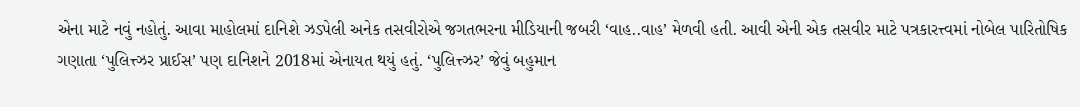એના માટે નવું નહોતું. આવા માહોલમાં દાનિશે ઝડપેલી અનેક તસવીરોએ જગતભરના મીડિયાની જબરી ‘વાહ..વાહ’ મેળવી હતી. આવી એની એક તસવીર માટે પત્રકારત્ત્વમાં નોબેલ પારિતોષિક ગણાતા ‘પુલિત્ત્ઝર પ્રાઈસ’ પણ દાનિશને 2018માં એનાયત થયું હતું. ‘પુલિત્ત્ઝર’ જેવું બહુમાન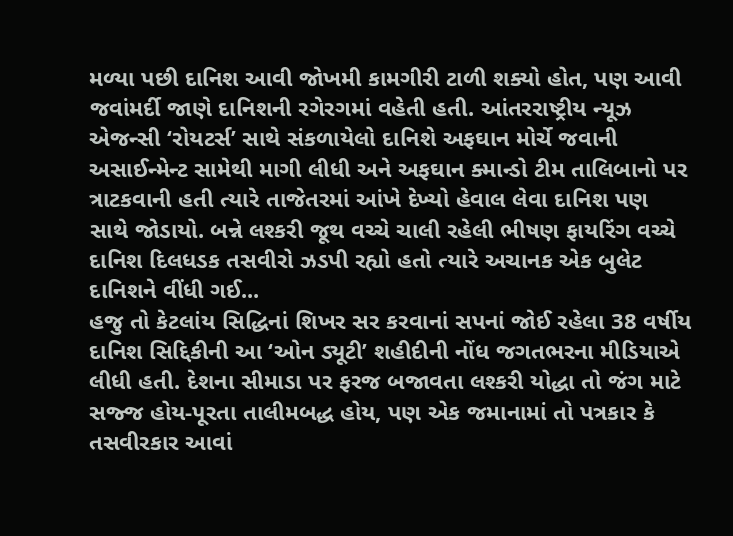મળ્યા પછી દાનિશ આવી જોખમી કામગીરી ટાળી શક્યો હોત, પણ આવી જવાંમર્દી જાણે દાનિશની રગેરગમાં વહેતી હતી. આંતરરાષ્ટ્રીય ન્યૂઝ એજન્સી ‘રોયટર્સ’ સાથે સંકળાયેલો દાનિશે અફઘાન મોર્ચે જવાની અસાઈન્મેન્ટ સામેથી માગી લીધી અને અફઘાન ક્માન્ડો ટીમ તાલિબાનો પર ત્રાટકવાની હતી ત્યારે તાજેતરમાં આંખે દેખ્યો હેવાલ લેવા દાનિશ પણ સાથે જોડાયો. બન્ને લશ્કરી જૂથ વચ્ચે ચાલી રહેલી ભીષણ ફાયરિંગ વચ્ચે દાનિશ દિલધડક તસવીરો ઝડપી રહ્યો હતો ત્યારે અચાનક એક બુલેટ દાનિશને વીંધી ગઈ...
હજુ તો કેટલાંય સિદ્ધિનાં શિખર સર કરવાનાં સપનાં જોઈ રહેલા 38 વર્ષીય દાનિશ સિદ્દિકીની આ ‘ઓન ડ્યૂટી’ શહીદીની નોંધ જગતભરના મીડિયાએ લીધી હતી. દેશના સીમાડા પર ફરજ બજાવતા લશ્કરી યોદ્ધા તો જંગ માટે સજ્જ હોય-પૂરતા તાલીમબદ્ધ હોય, પણ એક જમાનામાં તો પત્રકાર કે તસવીરકાર આવાં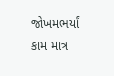જોખમભર્યાં કામ માત્ર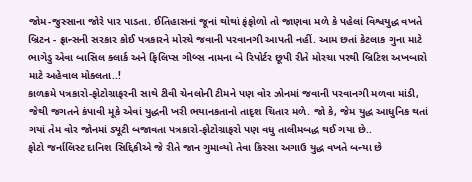જોમ-જુસ્સાના જોરે પાર પાડતા. ઈતિહાસનાં જૂનાં થોથાં ફંફોળો તો જાણવા મળે કે પહેલાં વિશ્વયુદ્ધ વખતે બ્રિટન - ફ્રાન્સની સરકાર કોઈ પત્રકારને મોરચે જવાની પરવાનગી આપતી નહીં. આમ છતાં કેટલાક ગુના માટે ભાગેડુ એવા બાસિલ ક્લાર્ક અને ફિલિપ્સ ગીબ્સ નામના બે રિપોર્ટર છૂપી રીતે મોરચા પરથી બ્રિટિશ અખબારો માટે અહેવાલ મોક્લતા..!
કાળક્રમે પત્રકારો-ફોટોગ્રાફરની સાથે ટીવી ચેનલોની ટીમને પણ વોર ઝોનમાં જવાની પરવાનગી મળવા માંડી, જેથી જગતને કંપાવી મૂકે એવાં યુદ્ધની ખરી ભયાનકતાનો તાદૃશ ચિતાર મળે. જો કે, જેમ યુદ્ધ આધુનિક થતાં ગયાં તેમ વોર જોનમાં ડ્યૂટી બજાવતા પત્રકારો-ફોટોગ્રાફરો પણ વધુ તાલીમબદ્ધ થઈ ગયા છે..
ફોટો જર્નાલિસ્ટ દાનિશ સિદ્દિકીએ જે રીતે જાન ગુમાવ્યો તેવા કિસ્સા અગાઉ યુદ્ધ વખતે બન્યા છે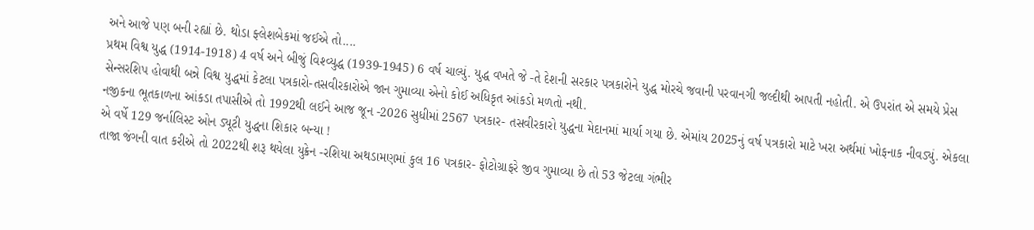અને આજે પણ બની રહ્યાં છે. થોડા ફ્લેશબેકમાં જઈએ તો....
પ્રથમ વિશ્વ યુદ્ધ (1914-1918) 4 વર્ષ અને બીજું વિશ્વ્યુદ્ધ (1939-1945) 6 વર્ષ ચાલ્યું. યુદ્ધ વખતે જે -તે દેશની સરકાર પત્રકારોને યુદ્ધ મોરચે જવાની પરવાનગી જલ્દીથી આપતી નહોતી. એ ઉપરાંત એ સમયે પ્રેસ સેન્સરશિપ હોવાથી બન્ને વિશ્વ યુદ્ધમાં કેટલા પત્રકારો-તસવીરકારોએ જાન ગુમાવ્યા એનો કોઈ અધિકૃત આંકડો મળતો નથી.
નજીકના ભૂતકાળના આંકડા તપાસીએ તો 1992થી લઈને આજ જૂન -2026 સુધીમાં 2567 પત્રકાર- તસવીરકારો યુદ્ધના મેદાનમાં માર્યા ગયા છે. એમાંય 2025નું વર્ષ પત્રકારો માટે ખરા અર્થમાં ખોફનાક નીવડ્યું. એકલા એ વર્ષે 129 જર્નાલિસ્ટ ઓન ડ્યૂટી યુદ્ધના શિકાર બન્યા !
તાજા જંગની વાત કરીએ તો 2022થી શરૂ થયેલા યુક્રેન -રશિયા અથડામણમાં કુલ 16 પત્રકાર- ફોટોગ્રાફરે જીવ ગુમાવ્યા છે તો 53 જેટલા ગંભીર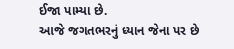ઈજા પામ્યા છે.
આજે જગતભરનું ધ્યાન જેના પર છે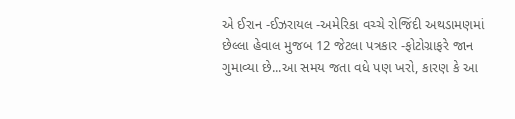એ ઈરાન -ઈઝરાયલ -અમેરિકા વચ્ચે રોજિંદી અથડામણમાં છેલ્લા હેવાલ મુજબ 12 જેટલા પત્રકાર -ફોટોગ્રાફરે જાન ગુમાવ્યા છે...આ સમય જતા વધે પણ ખરો, કારણ કે આ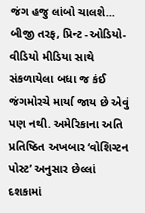જંગ હજુ લાંબો ચાલશે...
બીજી તરફ, પ્રિન્ટ -ઓડિયો- વીડિયો મીડિયા સાથે સંકળાયેલા બધા જ કંઈ જંગમોરચે માર્યા જાય છે એવું પણ નથી. અમેરિકાના અતિ પ્રતિષ્ઠિત અખબાર ‘વોશિગ્ટન પોસ્ટ’ અનુસાર છેલ્લાં દશકામાં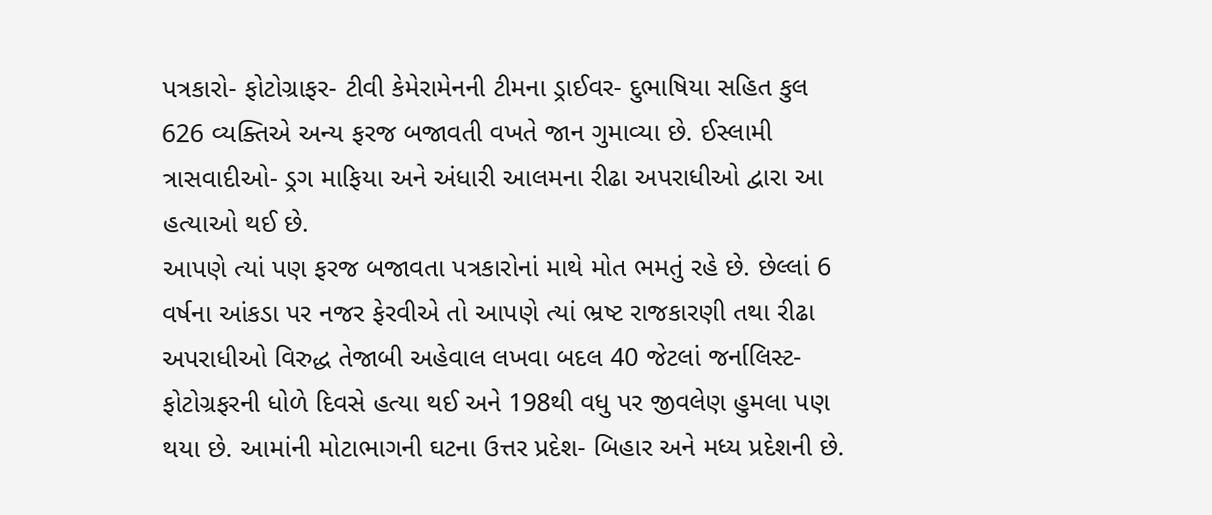પત્રકારો- ફોટોગ્રાફર- ટીવી કેમેરામેનની ટીમના ડ્રાઈવર- દુભાષિયા સહિત કુલ 626 વ્યક્તિએ અન્ય ફરજ બજાવતી વખતે જાન ગુમાવ્યા છે. ઈસ્લામી ત્રાસવાદીઓ- ડ્રગ માફિયા અને અંધારી આલમના રીઢા અપરાધીઓ દ્વારા આ હત્યાઓ થઈ છે.
આપણે ત્યાં પણ ફરજ બજાવતા પત્રકારોનાં માથે મોત ભમતું રહે છે. છેલ્લાં 6 વર્ષના આંકડા પર નજર ફેરવીએ તો આપણે ત્યાં ભ્રષ્ટ રાજકારણી તથા રીઢા અપરાધીઓ વિરુદ્ધ તેજાબી અહેવાલ લખવા બદલ 40 જેટલાં જર્નાલિસ્ટ-ફોટોગ્રફરની ધોળે દિવસે હત્યા થઈ અને 198થી વધુ પર જીવલેણ હુમલા પણ થયા છે. આમાંની મોટાભાગની ઘટના ઉત્તર પ્રદેશ- બિહાર અને મધ્ય પ્રદેશની છે.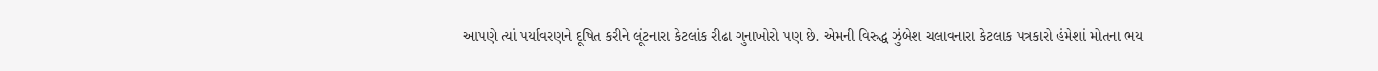આપણે ત્યાં પર્યાવરણને દૂષિત કરીને લૂંટનારા કેટલાંક રીઢા ગુનાખોરો પણ છે. એમની વિરુદ્ધ ઝુંબેશ ચલાવનારા કેટલાક પત્રકારો હંમેશાં મોતના ભય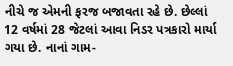નીચે જ એમની ફરજ બજાવતા રહે છે. છેલ્લાં 12 વર્ષમાં 28 જેટલાં આવા નિડર પત્રકારો માર્યા ગયા છે. નાનાં ગામ-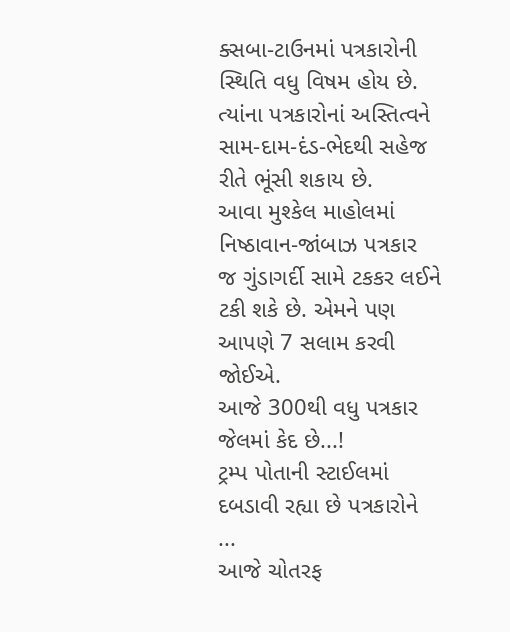ક્સબા-ટાઉનમાં પત્રકારોની સ્થિતિ વધુ વિષમ હોય છે. ત્યાંના પત્રકારોનાં અસ્તિત્વને સામ-દામ-દંડ-ભેદથી સહેજ રીતે ભૂંસી શકાય છે.
આવા મુશ્કેલ માહોલમાં નિષ્ઠાવાન-જાંબાઝ પત્રકાર જ ગુંડાગર્દી સામે ટકકર લઈને ટકી શકે છે. એમને પણ આપણે 7 સલામ કરવી જોઈએ.
આજે 300થી વધુ પત્રકાર જેલમાં કેદ છે...!
ટ્રમ્પ પોતાની સ્ટાઈલમાં દબડાવી રહ્યા છે પત્રકારોને ...
આજે ચોતરફ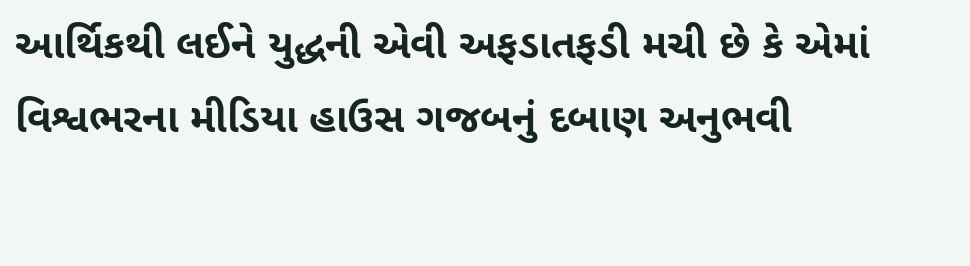આર્થિકથી લઈને યુદ્ધની એવી અફડાતફડી મચી છે કે એમાં વિશ્વભરના મીડિયા હાઉસ ગજબનું દબાણ અનુભવી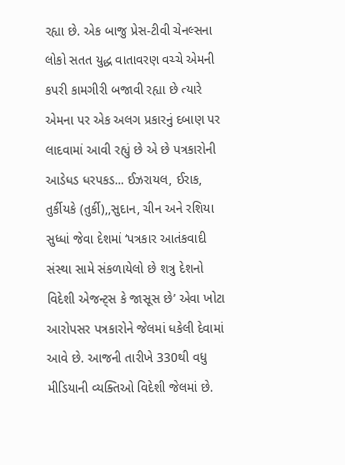રહ્યા છે. એક બાજુ પ્રેસ-ટીવી ચેનલ્સના લોકો સતત યુદ્ધ વાતાવરણ વચ્ચે એમની કપરી કામગીરી બજાવી રહ્યા છે ત્યારે એમના પર એક અલગ પ્રકારનું દબાણ પર લાદવામાં આવી રહ્યું છે એ છે પત્રકારોની આડેધડ ધરપકડ... ઈઝરાયલ, ઈરાક, તુર્કીયકે (તુર્કી),,સુદાન, ચીન અને રશિયા સુધ્ધાં જેવા દેશમાં ‘પત્રકાર આતંકવાદી સંસ્થા સામે સંકળાયેલો છે શત્રુ દેશનો વિદેશી એજન્ટ્સ કે જાસૂસ છે’ એવા ખોટા આરોપસર પત્રકારોને જેલમાં ધકેલી દેવામાં આવે છે. આજની તારીખે 330થી વધુ મીડિયાની વ્યક્તિઓ વિદેશી જેલમાં છે.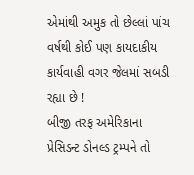એમાંથી અમુક તો છેલ્લાં પાંચ વર્ષથી કોઈ પણ કાયદાકીય કાર્યવાહી વગર જેલમાં સબડી રહ્યા છે !
બીજી તરફ અમેરિકાના પ્રેસિડન્ટ ડોનલ્ડ ટ્રમ્પને તો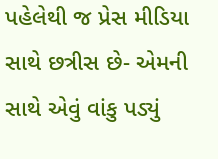પહેલેથી જ પ્રેસ મીડિયા સાથે છત્રીસ છે- એમની સાથે એવું વાંકુ પડ્યું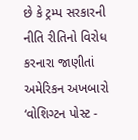છે કે ટ્રમ્પ સરકારની નીતિ રીતિનો વિરોધ કરનારા જાણીતાં અમેરિકન અખબારો ‘વોશિગ્ટન પોસ્ટ -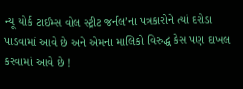ન્યૂ યોર્ક ટાઈમ્સ વોલ સ્ટ્રીટ જર્નલ’ના પત્રકારોને ત્યાં દરોડા પાડવામાં આવે છે અને એમના માલિકો વિરુદ્ધ કેસ પણ દાખલ કરવામાં આવે છે !